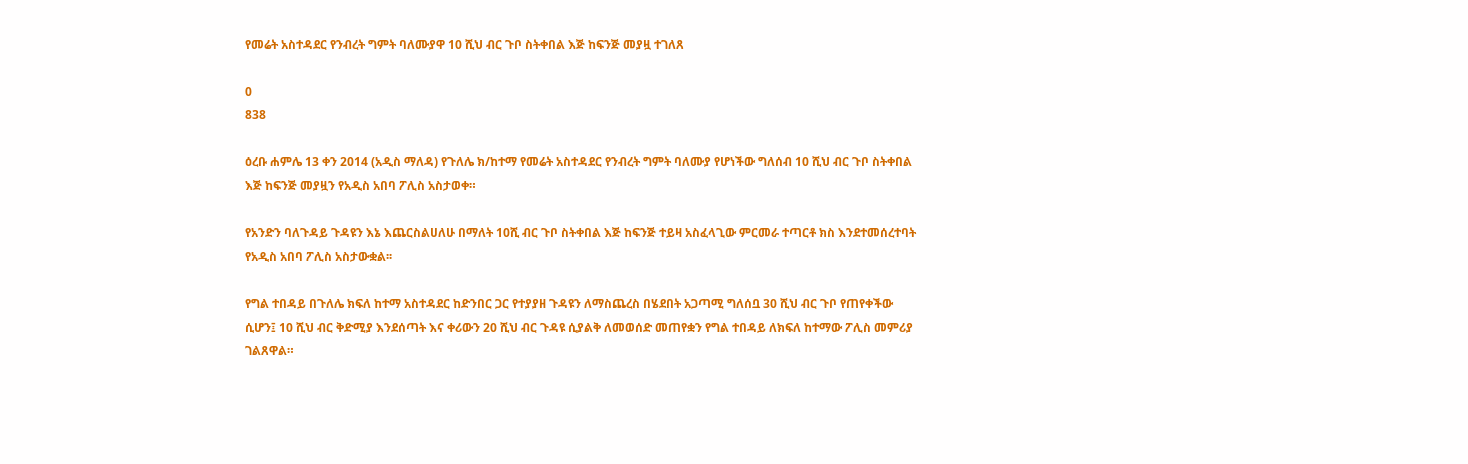የመሬት አስተዳደር የንብረት ግምት ባለሙያዋ 10 ሺህ ብር ጉቦ ስትቀበል እጅ ከፍንጅ መያዟ ተገለጸ

0
838

ዕረቡ ሐምሌ 13 ቀን 2014 (አዲስ ማለዳ) የጉለሌ ክ/ከተማ የመሬት አስተዳደር የንብረት ግምት ባለሙያ የሆነችው ግለሰብ 10 ሺህ ብር ጉቦ ስትቀበል እጅ ከፍንጅ መያዟን የአዲስ አበባ ፖሊስ አስታወቀ።

የአንድን ባለጉዳይ ጉዳዩን እኔ እጨርስልሀለሁ በማለት 10ሺ ብር ጉቦ ስትቀበል እጅ ከፍንጅ ተይዛ አስፈላጊው ምርመራ ተጣርቶ ክስ እንደተመሰረተባት የአዲስ አበባ ፖሊስ አስታውቋል፡፡

የግል ተበዳይ በጉለሌ ክፍለ ከተማ አስተዳደር ከድንበር ጋር የተያያዘ ጉዳዩን ለማስጨረስ በሄደበት አጋጣሚ ግለሰቧ 30 ሺህ ብር ጉቦ የጠየቀችው ሲሆን፤ 10 ሺህ ብር ቅድሚያ እንደሰጣት እና ቀሪውን 20 ሺህ ብር ጉዳዩ ሲያልቅ ለመወሰድ መጠየቋን የግል ተበዳይ ለክፍለ ከተማው ፖሊስ መምሪያ ገልጸዋል።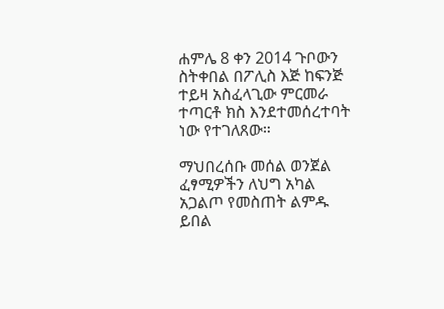ሐምሌ 8 ቀን 2014 ጉቦውን ስትቀበል በፖሊስ እጅ ከፍንጅ ተይዛ አስፈላጊው ምርመራ ተጣርቶ ክስ እንደተመሰረተባት ነው የተገለጸው።

ማህበረሰቡ መሰል ወንጀል ፈፃሚዎችን ለህግ አካል አጋልጦ የመስጠት ልምዱ ይበል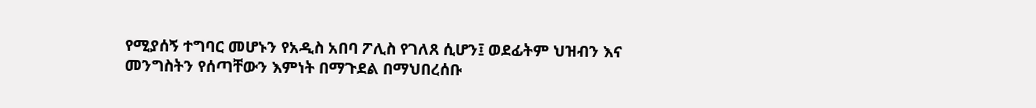የሚያሰኝ ተግባር መሆኑን የአዲስ አበባ ፖሊስ የገለጸ ሲሆን፤ ወደፊትም ህዝብን እና መንግስትን የሰጣቸውን እምነት በማጉደል በማህበረሰቡ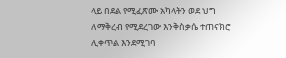ላይ በደል የሚፈጽሙ አካላትን ወደ ህግ ለማቅረብ የሚደረገው እንቅስቃሴ ተጠናክሮ ሊቀጥል እንደሚገባ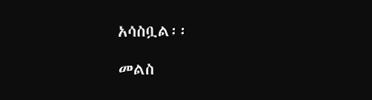አሳስቧል፡፡

መልስ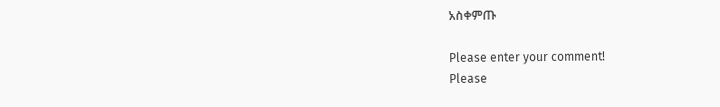አስቀምጡ

Please enter your comment!
Please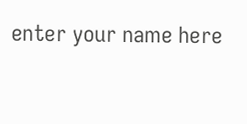enter your name here